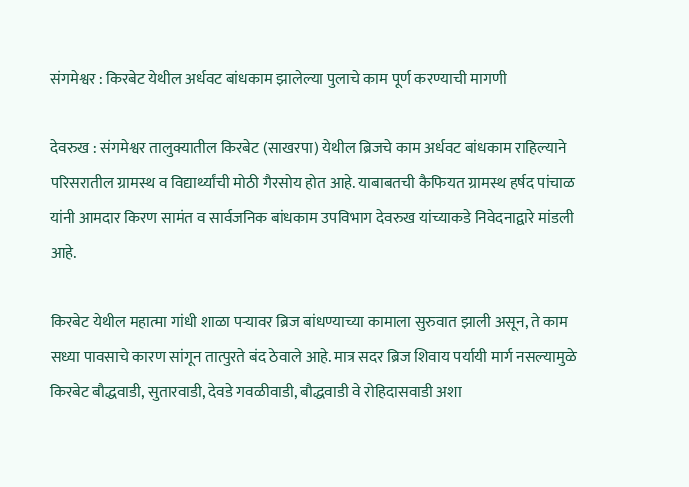संगमेश्वर : किरबेट येथील अर्धवट बांधकाम झालेल्या पुलाचे काम पूर्ण करण्याची मागणी

देवरुख : संगमेश्वर तालुक्यातील किरबेट (साखरपा) येथील ब्रिजचे काम अर्धवट बांधकाम राहिल्याने परिसरातील ग्रामस्थ व विद्यार्थ्यांची मोठी गैरसोय होत आहे. याबाबतची कैफियत ग्रामस्थ हर्षद पांचाळ यांनी आमदार किरण सामंत व सार्वजनिक बांधकाम उपविभाग देवरुख यांच्याकडे निवेदनाद्वारे मांडली आहे.

किरबेट येथील महात्मा गांधी शाळा पऱ्यावर ब्रिज बांधण्याच्या कामाला सुरुवात झाली असून, ते काम सध्या पावसाचे कारण सांगून तात्पुरते बंद ठेवाले आहे. मात्र सदर ब्रिज शिवाय पर्यायी मार्ग नसल्यामुळे किरबेट बौद्धवाडी, सुतारवाडी, देवडे गवळीवाडी, बौद्धवाडी वे रोहिदासवाडी अशा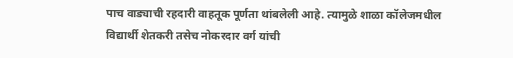पाच वाड्याची रहदारी वाहतूक पूर्णता थांबलेली आहे. त्यामुळे शाळा कॉलेजमधील विद्यार्थी शेतकरी तसेच नोकरदार वर्ग यांची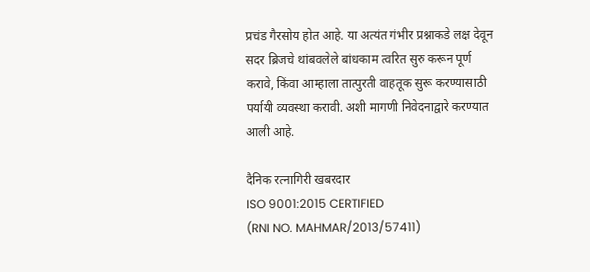प्रचंड गैरसोय होत आहे. या अत्यंत गंभीर प्रश्नाकडे लक्ष देवून सदर ब्रिजचे थांबवलेले बांधकाम त्वरित सुरु करून पूर्ण करावे, किंवा आम्हाला तात्पुरती वाहतूक सुरू करण्यासाठी पर्यायी व्यवस्था करावी. अशी मागणी निवेदनाद्वारे करण्यात आली आहे.

दैनिक रत्नागिरी खबरदार
ISO 9001:2015 CERTIFIED
(RNI NO. MAHMAR/2013/57411)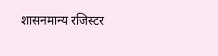शासनमान्य रजिस्टर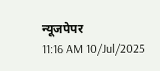न्यूजपेपर
11:16 AM 10/Jul/2025